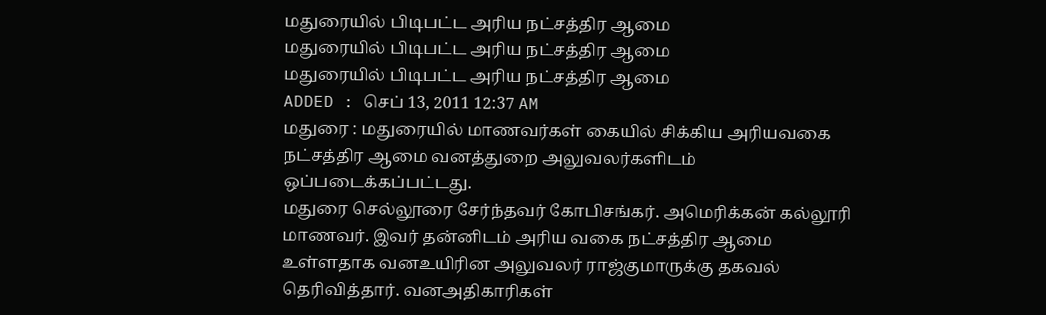மதுரையில் பிடிபட்ட அரிய நட்சத்திர ஆமை
மதுரையில் பிடிபட்ட அரிய நட்சத்திர ஆமை
மதுரையில் பிடிபட்ட அரிய நட்சத்திர ஆமை
ADDED : செப் 13, 2011 12:37 AM
மதுரை : மதுரையில் மாணவர்கள் கையில் சிக்கிய அரியவகை நட்சத்திர ஆமை வனத்துறை அலுவலர்களிடம் ஒப்படைக்கப்பட்டது.
மதுரை செல்லூரை சேர்ந்தவர் கோபிசங்கர். அமெரிக்கன் கல்லூரி மாணவர். இவர் தன்னிடம் அரிய வகை நட்சத்திர ஆமை உள்ளதாக வனஉயிரின அலுவலர் ராஜ்குமாருக்கு தகவல் தெரிவித்தார். வனஅதிகாரிகள்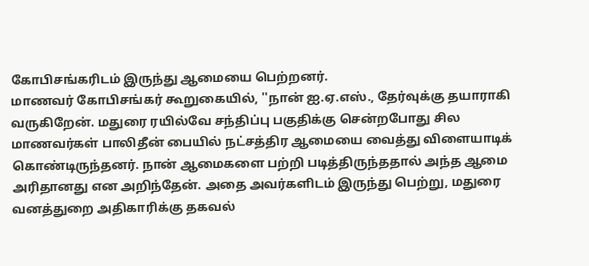கோபிசங்கரிடம் இருந்து ஆமையை பெற்றனர்.
மாணவர் கோபிசங்கர் கூறுகையில், ''நான் ஐ.ஏ.எஸ்., தேர்வுக்கு தயாராகி வருகிறேன். மதுரை ரயில்வே சந்திப்பு பகுதிக்கு சென்றபோது சில மாணவர்கள் பாலிதீன் பையில் நட்சத்திர ஆமையை வைத்து விளையாடிக் கொண்டிருந்தனர். நான் ஆமைகளை பற்றி படித்திருந்ததால் அந்த ஆமை அரிதானது என அறிந்தேன். அதை அவர்களிடம் இருந்து பெற்று, மதுரை வனத்துறை அதிகாரிக்கு தகவல்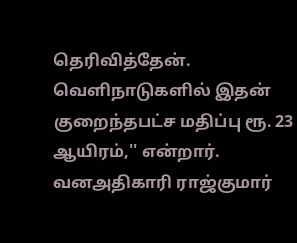தெரிவித்தேன். வெளிநாடுகளில் இதன் குறைந்தபட்ச மதிப்பு ரூ. 23 ஆயிரம்,'' என்றார். வனஅதிகாரி ராஜ்குமார்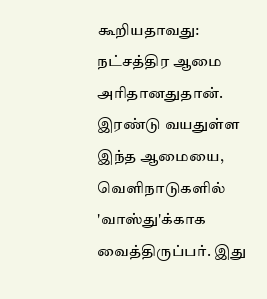கூறியதாவது: நட்சத்திர ஆமை அரிதானதுதான். இரண்டு வயதுள்ள இந்த ஆமையை, வெளிநாடுகளில் 'வாஸ்து'க்காக வைத்திருப்பர். இது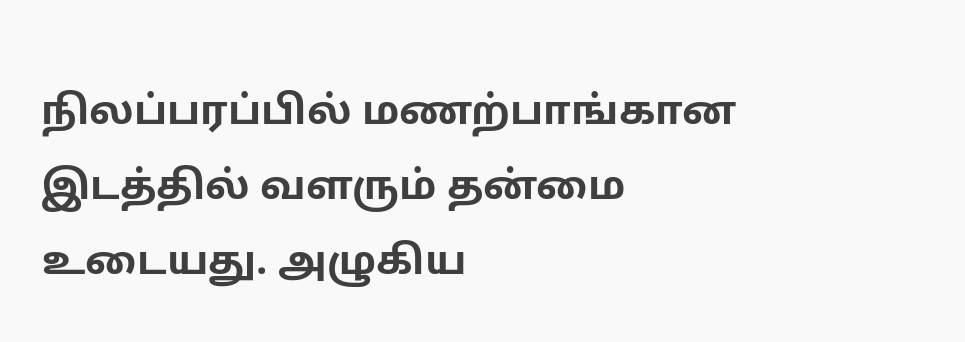நிலப்பரப்பில் மணற்பாங்கான இடத்தில் வளரும் தன்மை உடையது. அழுகிய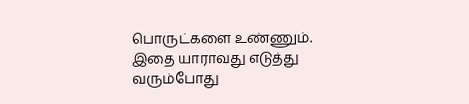பொருட்களை உண்ணும். இதை யாராவது எடுத்து வரும்போது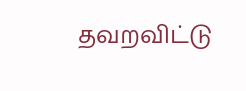தவறவிட்டு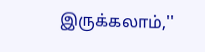இருக்கலாம்,''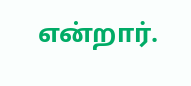என்றார்.